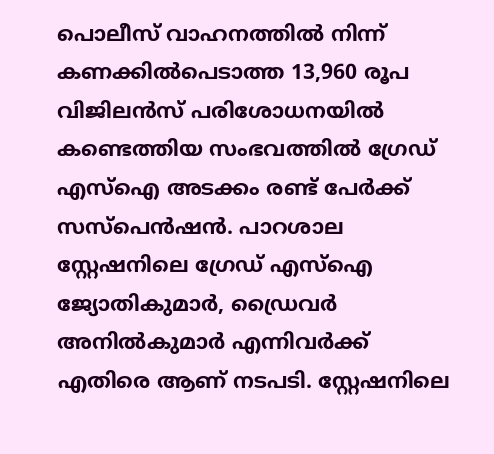പൊലീസ് വാഹനത്തിൽ നിന്ന് കണക്കിൽപെടാത്ത 13,960 രൂപ വിജിലൻസ് പരിശോധനയിൽ കണ്ടെത്തിയ സംഭവത്തിൽ ഗ്രേഡ് എസ്ഐ അടക്കം രണ്ട് പേർക്ക് സസ്പെൻഷൻ. പാറശാല സ്റ്റേഷനിലെ ഗ്രേഡ് എസ്ഐ ജ്യോതികുമാർ, ഡ്രൈവർ അനിൽകുമാർ എന്നിവർക്ക് എതിരെ ആണ് നടപടി. സ്റ്റേഷനിലെ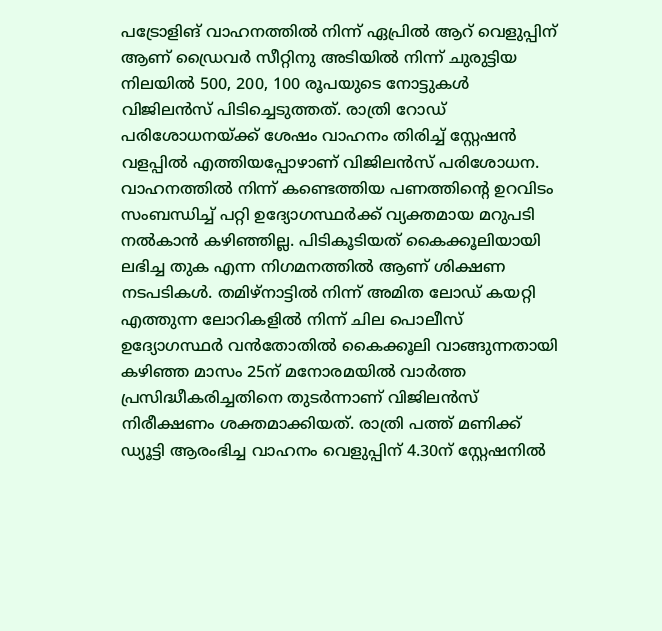പട്രോളിങ് വാഹനത്തിൽ നിന്ന് ഏപ്രിൽ ആറ് വെളുപ്പിന് ആണ് ഡ്രൈവർ സീറ്റിനു അടിയിൽ നിന്ന് ചുരുട്ടിയ നിലയിൽ 500, 200, 100 രൂപയുടെ നോട്ടുകൾ വിജിലൻസ് പിടിച്ചെടുത്തത്. രാത്രി റോഡ് പരിശോധനയ്ക്ക് ശേഷം വാഹനം തിരിച്ച് സ്റ്റേഷൻ വളപ്പിൽ എത്തിയപ്പോഴാണ് വിജിലൻസ് പരിശോധന.
വാഹനത്തിൽ നിന്ന് കണ്ടെത്തിയ പണത്തിന്റെ ഉറവിടം സംബന്ധിച്ച് പറ്റി ഉദ്യോഗസ്ഥർക്ക് വ്യക്തമായ മറുപടി നൽകാൻ കഴിഞ്ഞില്ല. പിടികൂടിയത് കൈക്കൂലിയായി ലഭിച്ച തുക എന്ന നിഗമനത്തിൽ ആണ് ശിക്ഷണ നടപടികൾ. തമിഴ്നാട്ടിൽ നിന്ന് അമിത ലോഡ് കയറ്റി എത്തുന്ന ലോറികളിൽ നിന്ന് ചില പൊലീസ് ഉദ്യോഗസ്ഥർ വൻതോതിൽ കൈക്കൂലി വാങ്ങുന്നതായി കഴിഞ്ഞ മാസം 25ന് മനോരമയിൽ വാർത്ത പ്രസിദ്ധീകരിച്ചതിനെ തുടർന്നാണ് വിജിലൻസ് നിരീക്ഷണം ശക്തമാക്കിയത്. രാത്രി പത്ത് മണിക്ക് ഡ്യൂട്ടി ആരംഭിച്ച വാഹനം വെളുപ്പിന് 4.30ന് സ്റ്റേഷനിൽ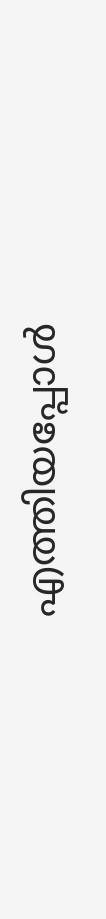എത്തിയപ്പോൾ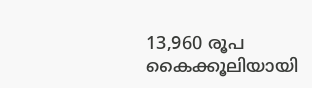13,960 രൂപ കൈക്കൂലിയായി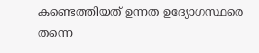കണ്ടെത്തിയത് ഉന്നത ഉദ്യോഗസ്ഥരെ തന്നെ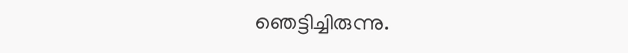ഞെട്ടിച്ചിരുന്നു.